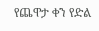የጨዋታ ቀን የድል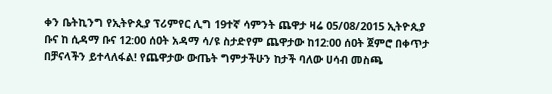ቀን ቤትኪንግ የኢትዮጲያ ፕሪምየር ሊግ 19ተኛ ሳምንት ጨዋታ ዛሬ 05/08/2015 ኢትዮጲያ ቡና ከ ሲዳማ ቡና 12:00 ሰዐት አዳማ ሳ/ዩ ስታድየም ጨዋታው ከ12:00 ሰዐት ጀምሮ በቀጥታ በቻናላችን ይተላለፋል! የጨዋታው ውጤት ግምታችሁን ከታች ባለው ሀሳብ መስጫ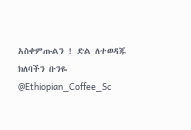አስቀምጡልን ! ድል ለተወዳጁ ክለባችን ቡንዬ @Ethiopian_Coffee_Sc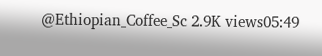@Ethiopian_Coffee_Sc 2.9K views05:49